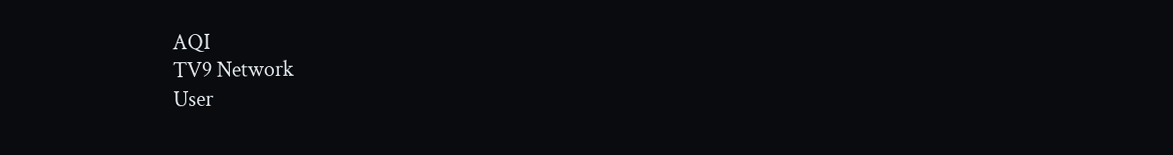AQI
TV9 Network
User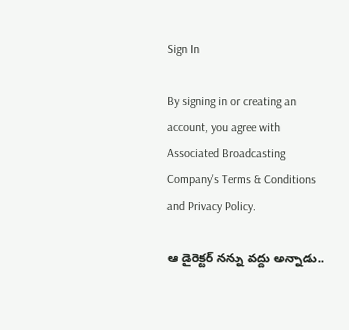Sign In

By signing in or creating an account, you agree with Associated Broadcasting Company's Terms & Conditions and Privacy Policy.

ఆ డైరెక్టర్ నన్ను వద్దు అన్నాడు..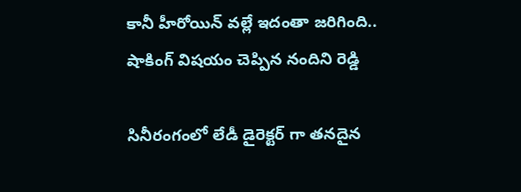కానీ హీరోయిన్ వల్లే ఇదంతా జరిగింది.. షాకింగ్ విషయం చెప్పిన నందిని రెడ్డి

సినీరంగంలో లేడీ డైరెక్టర్ గా తనదైన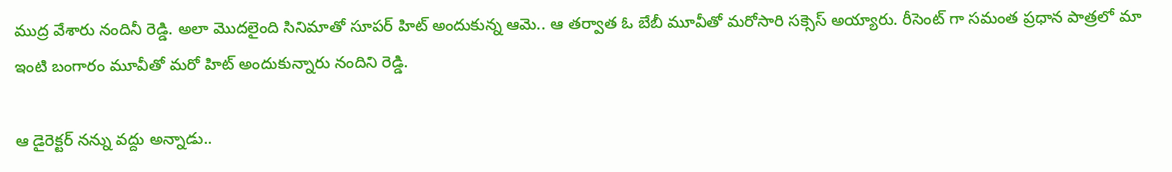ముద్ర వేశారు నందినీ రెడ్డి. అలా మొదలైంది సినిమాతో సూపర్ హిట్ అందుకున్న ఆమె.. ఆ తర్వాత ఓ బేబీ మూవీతో మరోసారి సక్సెస్ అయ్యారు. రీసెంట్ గా సమంత ప్రధాన పాత్రలో మా ఇంటి బంగారం మూవీతో మరో హిట్ అందుకున్నారు నందిని రెడ్డి.

ఆ డైరెక్టర్ నన్ను వద్దు అన్నాడు..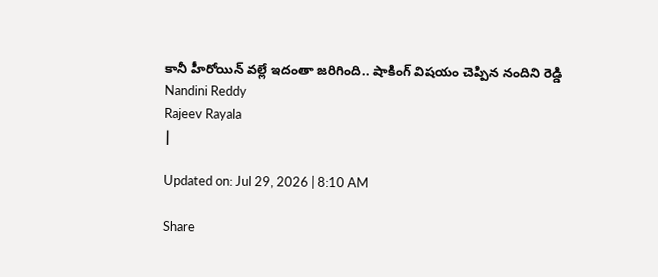కానీ హీరోయిన్ వల్లే ఇదంతా జరిగింది.. షాకింగ్ విషయం చెప్పిన నందిని రెడ్డి
Nandini Reddy
Rajeev Rayala
|

Updated on: Jul 29, 2026 | 8:10 AM

Share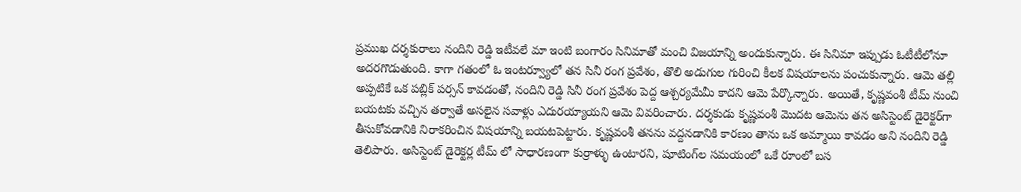ప్రముఖ దర్శకురాలు నందిని రెడ్డి ఇటీవలే మా ఇంటి బంగారం సినిమాతో మంచి విజయాన్ని అందుకున్నారు. ఈ సినిమా ఇప్పుడు ఓటీటీలోనూ అదరగొడుతుంది. కాగా గతంలో ఓ ఇంటర్వ్యూలో తన సినీ రంగ ప్రవేశం, తొలి అడుగుల గురించి కీలక విషయాలను పంచుకున్నారు. ఆమె తల్లి అప్పటికే ఒక పబ్లిక్ పర్సన్ కావడంతో, నందిని రెడ్డి సినీ రంగ ప్రవేశం పెద్ద ఆశ్చర్యమేమీ కాదని ఆమె పేర్కొన్నారు. అయితే, కృష్ణవంశీ టీమ్ నుంచి బయటకు వచ్చిన తర్వాతే అసలైన సవాళ్లు ఎదురయ్యాయని ఆమె వివరించారు. దర్శకుడు కృష్ణవంశీ మొదట ఆమెను తన అసిస్టెంట్ డైరెక్టర్‌గా తీసుకోవడానికి నిరాకరించిన విషయాన్ని బయటపెట్టారు. కృష్ణవంశీ తనను వద్దనడానికి కారణం తాను ఒక అమ్మాయి కావడం అని నందిని రెడ్డి తెలిపారు. అసిస్టెంట్ డైరెక్టర్ల టీమ్ లో సాధారణంగా కుర్రాళ్ళు ఉంటారని, షూటింగ్‌ల సమయంలో ఒకే రూంలో బస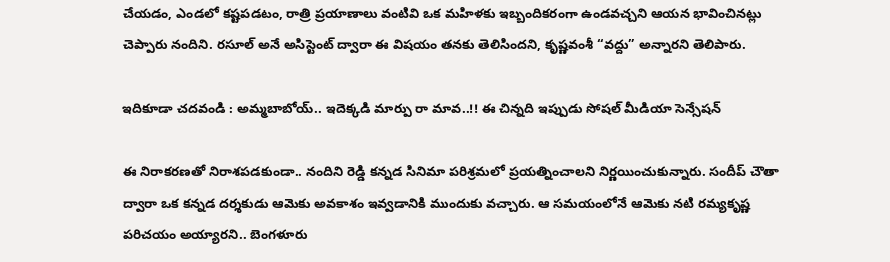చేయడం, ఎండలో కష్టపడటం, రాత్రి ప్రయాణాలు వంటివి ఒక మహిళకు ఇబ్బందికరంగా ఉండవచ్చని ఆయన భావించినట్లు చెప్పారు నందిని. రసూల్ అనే అసిస్టెంట్ ద్వారా ఈ విషయం తనకు తెలిసిందని, కృష్ణవంశీ “వద్దు” అన్నారని తెలిపారు.

ఇదికూడా చదవండి : అమ్మబాబోయ్.. ఇదెక్కడి మార్పు రా మావ..!! ఈ చిన్నది ఇప్పుడు సోషల్ మీడియా సెన్సేషన్

ఈ నిరాకరణతో నిరాశపడకుండా.. నందిని రెడ్డి కన్నడ సినిమా పరిశ్రమలో ప్రయత్నించాలని నిర్ణయించుకున్నారు. సందీప్ చౌతా ద్వారా ఒక కన్నడ దర్శకుడు ఆమెకు అవకాశం ఇవ్వడానికి ముందుకు వచ్చారు. ఆ సమయంలోనే ఆమెకు నటి రమ్యకృష్ణ పరిచయం అయ్యారని.. బెంగళూరు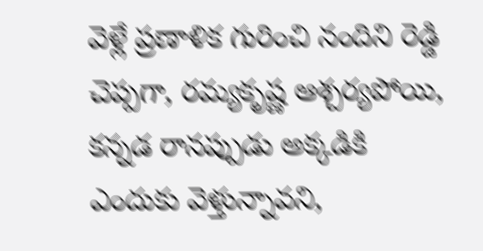వెళ్లే ప్రణాళిక గురించి నందిని రెడ్డి చెప్పగా, రమ్యకృష్ణ ఆశ్చర్యపోయి, కన్నడ రానప్పుడు అక్కడికి ఎందుకు వెళ్తున్నావని,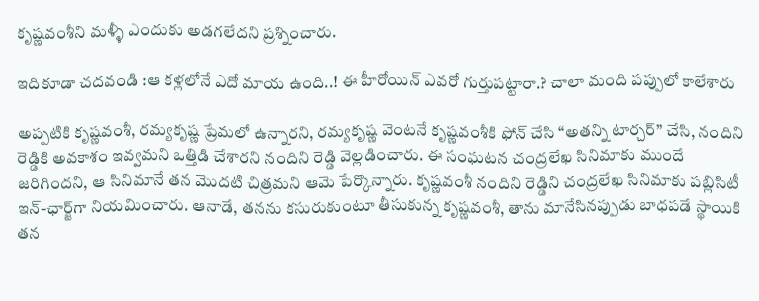కృష్ణవంశీని మళ్ళీ ఎందుకు అడగలేదని ప్రశ్నించారు.

ఇదికూడా చదవండి :ఆ కళ్లలోనే ఎదో మాయ ఉంది..! ఈ హీరోయిన్ ఎవరో గుర్తుపట్టారా.? చాలా మంది పప్పులో కాలేశారు

అప్పటికి కృష్ణవంశీ, రమ్యకృష్ణ ప్రేమలో ఉన్నారని, రమ్యకృష్ణ వెంటనే కృష్ణవంశీకి ఫోన్ చేసి “అతన్ని టార్చర్” చేసి, నందిని రెడ్డికి అవకాశం ఇవ్వమని ఒత్తిడి చేశారని నందిని రెడ్డి వెల్లడించారు. ఈ సంఘటన చంద్రలేఖ సినిమాకు ముందే జరిగిందని, ఆ సినిమానే తన మొదటి చిత్రమని ఆమె పేర్కొన్నారు. కృష్ణవంశీ నందిని రెడ్డిని చంద్రలేఖ సినిమాకు పబ్లిసిటీ ఇన్-ఛార్జ్‌గా నియమించారు. ఆనాడే, తనను కసురుకుంటూ తీసుకున్న కృష్ణవంశీ, తాను మానేసినప్పుడు బాధపడే స్థాయికి తన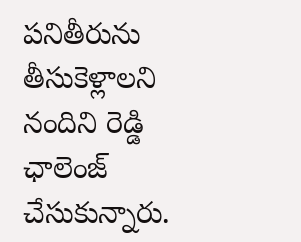పనితీరును తీసుకెళ్లాలని నందిని రెడ్డి ఛాలెంజ్ చేసుకున్నారు.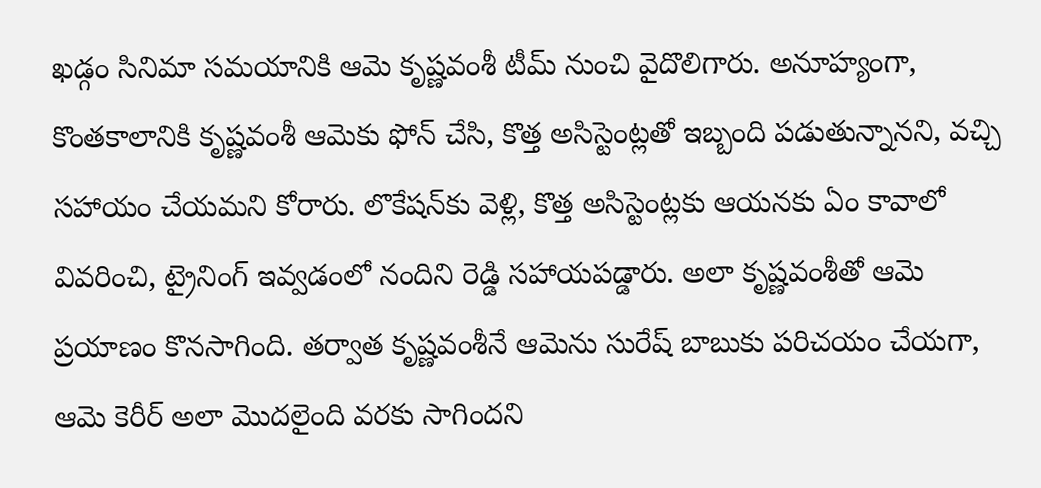ఖడ్గం సినిమా సమయానికి ఆమె కృష్ణవంశీ టీమ్ నుంచి వైదొలిగారు. అనూహ్యంగా, కొంతకాలానికి కృష్ణవంశీ ఆమెకు ఫోన్ చేసి, కొత్త అసిస్టెంట్లతో ఇబ్బంది పడుతున్నానని, వచ్చి సహాయం చేయమని కోరారు. లొకేషన్‌కు వెళ్లి, కొత్త అసిస్టెంట్లకు ఆయనకు ఏం కావాలో వివరించి, ట్రైనింగ్ ఇవ్వడంలో నందిని రెడ్డి సహాయపడ్డారు. అలా కృష్ణవంశీతో ఆమె ప్రయాణం కొనసాగింది. తర్వాత కృష్ణవంశీనే ఆమెను సురేష్ బాబుకు పరిచయం చేయగా, ఆమె కెరీర్ అలా మొదలైంది వరకు సాగిందని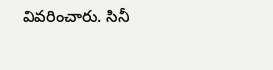వివరించారు. సినీ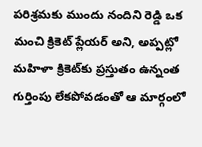పరిశ్రమకు ముందు నందిని రెడ్డి ఒక మంచి క్రికెట్ ప్లేయర్ అని, అప్పట్లో మహిళా క్రికెట్‌కు ప్రస్తుతం ఉన్నంత గుర్తింపు లేకపోవడంతో ఆ మార్గంలో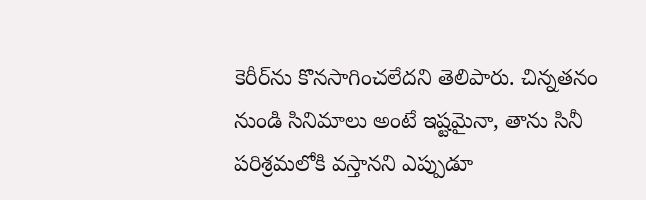కెరీర్‌ను కొనసాగించలేదని తెలిపారు. చిన్నతనం నుండి సినిమాలు అంటే ఇష్టమైనా, తాను సినీ పరిశ్రమలోకి వస్తానని ఎప్పుడూ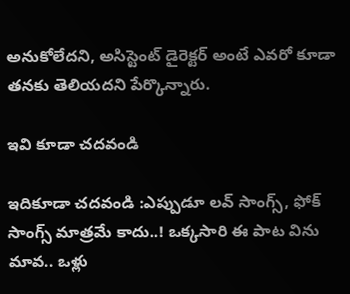అనుకోలేదని, అసిస్టెంట్ డైరెక్టర్ అంటే ఎవరో కూడా తనకు తెలియదని పేర్కొన్నారు.

ఇవి కూడా చదవండి

ఇదికూడా చదవండి :ఎప్పుడూ లవ్ సాంగ్స్, ఫోక్ సాంగ్స్ మాత్రమే కాదు..! ఒక్కసారి ఈ పాట విను మావ.. ఒళ్లు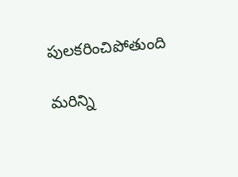పులకరించిపోతుంది

మరిన్ని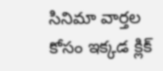సినిమా వార్తల కోసం ఇక్కడ క్లిక్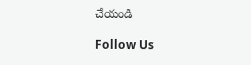చేయండి

Follow Us